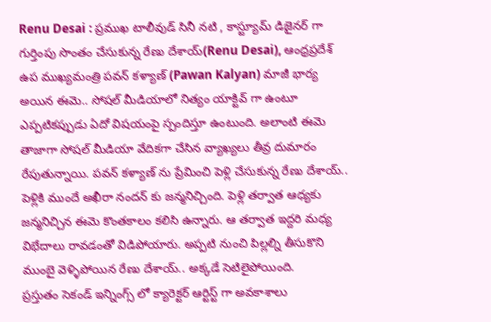Renu Desai : ప్రముఖ టాలీవుడ్ సినీ నటి , కాస్ట్యూమ్ డిజైనర్ గా గుర్తింపు సొంతం చేసుకున్న రేణు దేశాయ్(Renu Desai), ఆంధ్రప్రదేశ్ ఉప ముఖ్యమంత్రి పవన్ కళ్యాణ్ (Pawan Kalyan) మాజీ భార్య అయిన ఈమె.. సోషల్ మీడియాలో నిత్యం యాక్టివ్ గా ఉంటూ ఎప్పటికప్పుడు ఏదో విషయంపై స్పందిస్తూ ఉంటుంది. అలాంటి ఈమె తాజాగా సోషల్ మీడియా వేదికగా చేసిన వ్యాఖ్యలు తీవ్ర దుమారం రేపుతున్నాయి. పవన్ కళ్యాణ్ ను ప్రేమించి పెళ్లి చేసుకున్న రేణు దేశాయ్.. పెళ్లికి ముందే అఖీరా నందన్ కు జన్మనిచ్చింది. పెళ్లి తర్వాత ఆధ్యకు జన్మనిచ్చిన ఈమె కొంతకాలం కలిసి ఉన్నారు. ఆ తర్వాత ఇద్దరి మధ్య విభేదాలు రావడంతో విడిపోయారు. అప్పటి నుంచి పిల్లల్ని తీసుకొని ముంబై వెళ్ళిపోయిన రేణు దేశాయ్.. అక్కడే సెటిలైపోయింది.
ప్రస్తుతం సెకండ్ ఇన్నింగ్స్ లో క్యారెక్టర్ ఆర్టిస్ట్ గా అవకాశాలు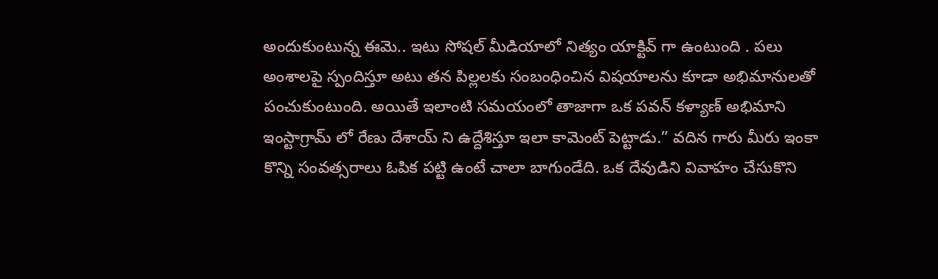అందుకుంటున్న ఈమె.. ఇటు సోషల్ మీడియాలో నిత్యం యాక్టివ్ గా ఉంటుంది . పలు అంశాలపై స్పందిస్తూ అటు తన పిల్లలకు సంబంధించిన విషయాలను కూడా అభిమానులతో పంచుకుంటుంది. అయితే ఇలాంటి సమయంలో తాజాగా ఒక పవన్ కళ్యాణ్ అభిమాని ఇంస్టాగ్రామ్ లో రేణు దేశాయ్ ని ఉద్దేశిస్తూ ఇలా కామెంట్ పెట్టాడు.” వదిన గారు మీరు ఇంకా కొన్ని సంవత్సరాలు ఓపిక పట్టి ఉంటే చాలా బాగుండేది. ఒక దేవుడిని వివాహం చేసుకొని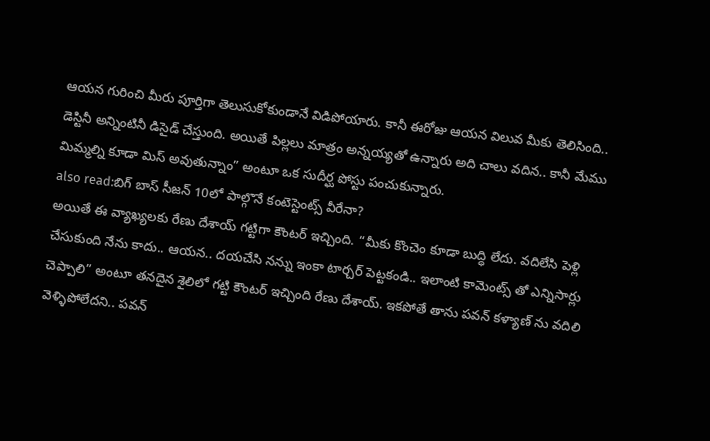ఆయన గురించి మీరు పూర్తిగా తెలుసుకోకుండానే విడిపోయారు. కానీ ఈరోజు ఆయన విలువ మీకు తెలిసింది.. డెస్టినీ అన్నింటినీ డిసైడ్ చేస్తుంది. అయితే పిల్లలు మాత్రం అన్నయ్యతో ఉన్నారు అది చాలు వదిన.. కానీ మేము మిమ్మల్ని కూడా మిస్ అవుతున్నాం” అంటూ ఒక సుదీర్ఘ పోస్టు పంచుకున్నారు.
also read:బిగ్ బాస్ సీజన్ 10లో పాల్గొనే కంటెస్టెంట్స్ వీరేనా?
అయితే ఈ వ్యాఖ్యలకు రేణు దేశాయ్ గట్టిగా కౌంటర్ ఇచ్చింది. “మీకు కొంచెం కూడా బుద్ధి లేదు. వదిలేసి పెళ్లి చేసుకుంది నేను కాదు.. ఆయన.. దయచేసి నన్ను ఇంకా టార్చర్ పెట్టకండి.. ఇలాంటి కామెంట్స్ తో ఎన్నిసార్లు చెప్పాలి” అంటూ తనదైన శైలిలో గట్టి కౌంటర్ ఇచ్చింది రేణు దేశాయ్. ఇకపోతే తాను పవన్ కళ్యాణ్ ను వదిలి వెళ్ళిపోలేదని.. పవన్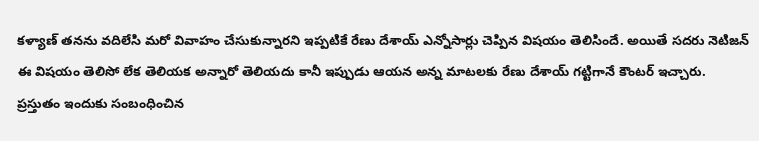కళ్యాణ్ తనను వదిలేసి మరో వివాహం చేసుకున్నారని ఇప్పటికే రేణు దేశాయ్ ఎన్నోసార్లు చెప్పిన విషయం తెలిసిందే. అయితే సదరు నెటిజన్ ఈ విషయం తెలిసో లేక తెలియక అన్నారో తెలియదు కానీ ఇప్పుడు ఆయన అన్న మాటలకు రేణు దేశాయ్ గట్టిగానే కౌంటర్ ఇచ్చారు. ప్రస్తుతం ఇందుకు సంబంధించిన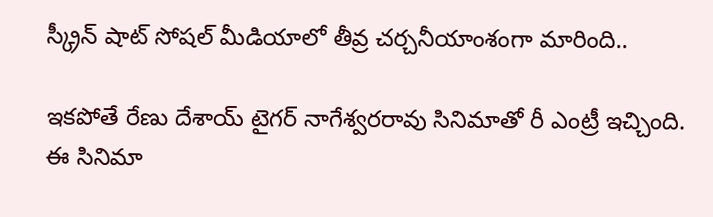స్క్రీన్ షాట్ సోషల్ మీడియాలో తీవ్ర చర్చనీయాంశంగా మారింది..

ఇకపోతే రేణు దేశాయ్ టైగర్ నాగేశ్వరరావు సినిమాతో రీ ఎంట్రీ ఇచ్చింది. ఈ సినిమా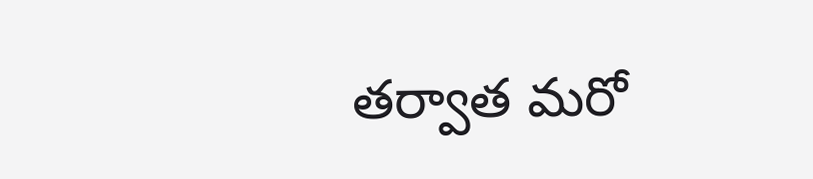తర్వాత మరో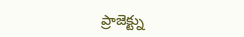ప్రాజెక్ట్ను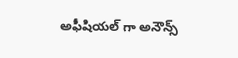అఫీషియల్ గా అనౌన్స్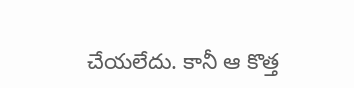చేయలేదు. కానీ ఆ కొత్త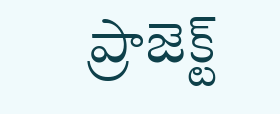ప్రాజెక్ట్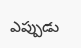ఎప్పుడు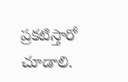ప్రకటిస్తారో చూడాలి.